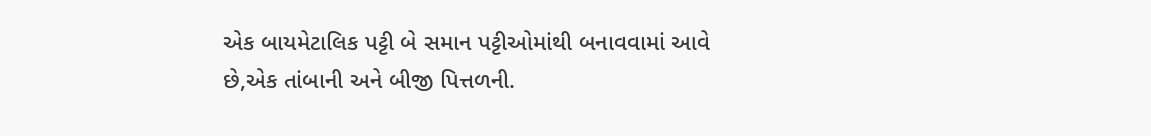એક બાયમેટાલિક પટ્ટી બે સમાન પટ્ટીઓમાંથી બનાવવામાં આવે છે,એક તાંબાની અને બીજી પિત્તળની.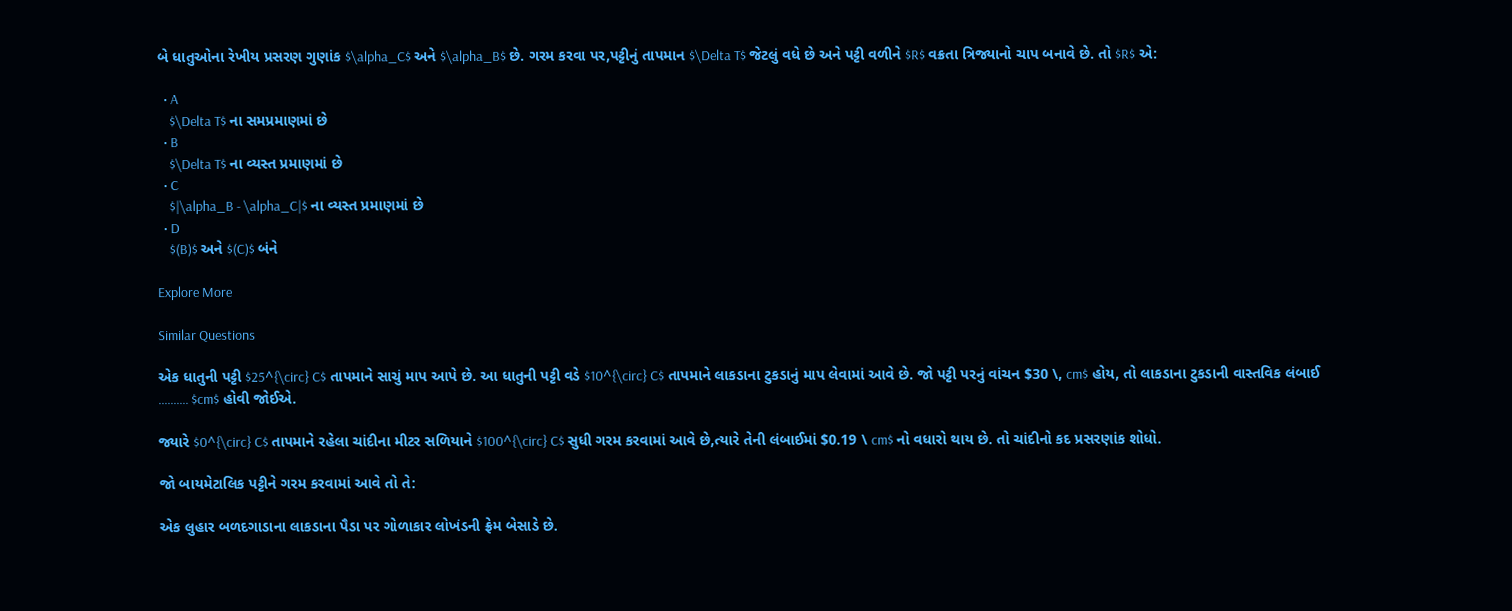બે ધાતુઓના રેખીય પ્રસરણ ગુણાંક $\alpha_C$ અને $\alpha_B$ છે. ગરમ કરવા પર,પટ્ટીનું તાપમાન $\Delta T$ જેટલું વધે છે અને પટ્ટી વળીને $R$ વક્રતા ત્રિજ્યાનો ચાપ બનાવે છે. તો $R$ એ:

  • A
    $\Delta T$ ના સમપ્રમાણમાં છે
  • B
    $\Delta T$ ના વ્યસ્ત પ્રમાણમાં છે
  • C
    $|\alpha_B - \alpha_C|$ ના વ્યસ્ત પ્રમાણમાં છે
  • D
    $(B)$ અને $(C)$ બંને

Explore More

Similar Questions

એક ધાતુની પટ્ટી $25^{\circ} C$ તાપમાને સાચું માપ આપે છે. આ ધાતુની પટ્ટી વડે $10^{\circ} C$ તાપમાને લાકડાના ટુકડાનું માપ લેવામાં આવે છે. જો પટ્ટી પરનું વાંચન $30 \, cm$ હોય, તો લાકડાના ટુકડાની વાસ્તવિક લંબાઈ .......... $cm$ હોવી જોઈએ.

જ્યારે $0^{\circ} C$ તાપમાને રહેલા ચાંદીના મીટર સળિયાને $100^{\circ} C$ સુધી ગરમ કરવામાં આવે છે,ત્યારે તેની લંબાઈમાં $0.19 \ cm$ નો વધારો થાય છે. તો ચાંદીનો કદ પ્રસરણાંક શોધો.

જો બાયમેટાલિક પટ્ટીને ગરમ કરવામાં આવે તો તે:

એક લુહાર બળદગાડાના લાકડાના પૈડા પર ગોળાકાર લોખંડની ફ્રેમ બેસાડે છે.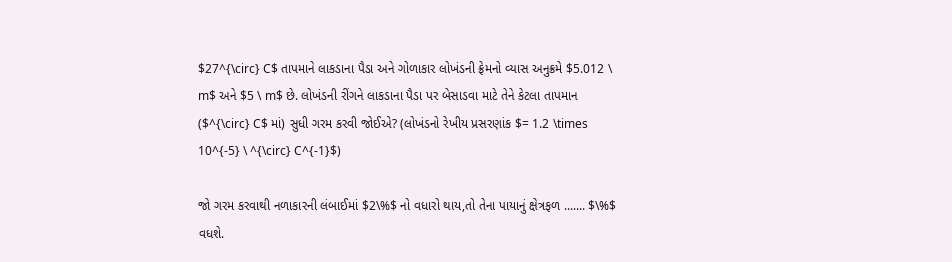$27^{\circ} C$ તાપમાને લાકડાના પૈડા અને ગોળાકાર લોખંડની ફ્રેમનો વ્યાસ અનુક્રમે $5.012 \ m$ અને $5 \ m$ છે. લોખંડની રીંગને લાકડાના પૈડા પર બેસાડવા માટે તેને કેટલા તાપમાન ($^{\circ} C$ માં) સુધી ગરમ કરવી જોઈએ? (લોખંડનો રેખીય પ્રસરણાંક $= 1.2 \times 10^{-5} \ ^{\circ} C^{-1}$)

જો ગરમ કરવાથી નળાકારની લંબાઈમાં $2\%$ નો વધારો થાય,તો તેના પાયાનું ક્ષેત્રફળ ....... $\%$ વધશે.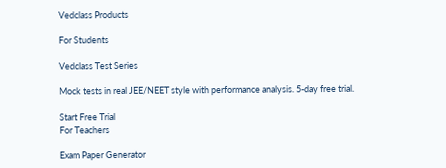Vedclass Products

For Students

Vedclass Test Series

Mock tests in real JEE/NEET style with performance analysis. 5-day free trial.

Start Free Trial
For Teachers

Exam Paper Generator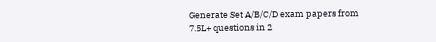Generate Set A/B/C/D exam papers from 7.5L+ questions in 2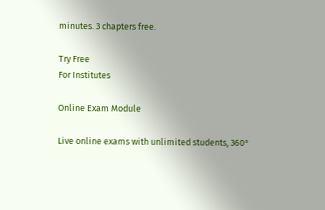minutes. 3 chapters free.

Try Free
For Institutes

Online Exam Module

Live online exams with unlimited students, 360°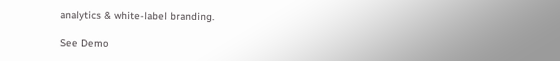analytics & white-label branding.

See Demo